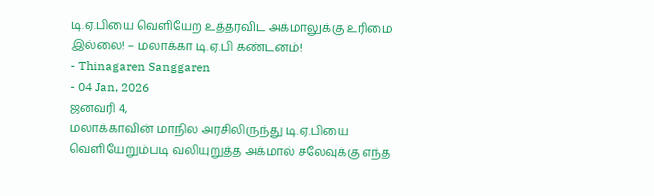டி.ஏ.பியை வெளியேற உத்தரவிட அக்மாலுக்கு உரிமை இல்லை! – மலாக்கா டி.ஏ.பி கண்டனம்!
- Thinagaren Sanggaren
- 04 Jan, 2026
ஜனவரி 4,
மலாக்காவின் மாநில அரசிலிருந்து டி.ஏ.பியை வெளியேறும்படி வலியுறுத்த அக்மால் சலேவுக்கு எந்த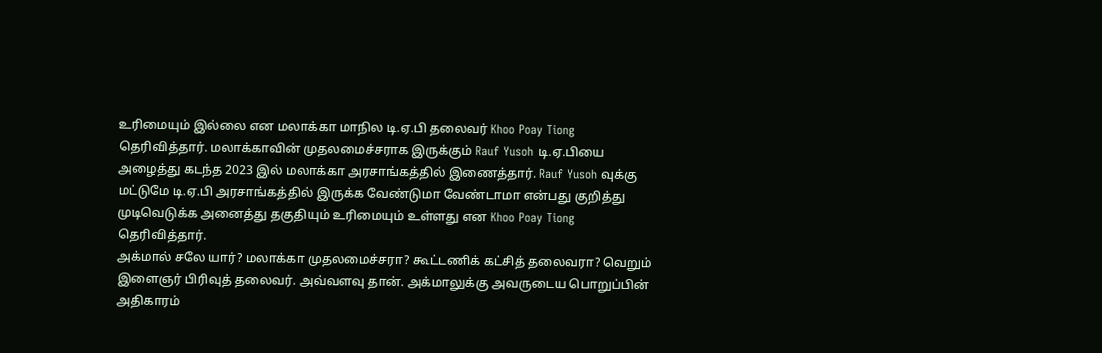உரிமையும் இல்லை என மலாக்கா மாநில டி.ஏ.பி தலைவர் Khoo Poay Tiong தெரிவித்தார். மலாக்காவின் முதலமைச்சராக இருக்கும் Rauf Yusoh டி.ஏ.பியை அழைத்து கடந்த 2023 இல் மலாக்கா அரசாங்கத்தில் இணைத்தார். Rauf Yusoh வுக்கு மட்டுமே டி.ஏ.பி அரசாங்கத்தில் இருக்க வேண்டுமா வேண்டாமா என்பது குறித்து முடிவெடுக்க அனைத்து தகுதியும் உரிமையும் உள்ளது என Khoo Poay Tiong தெரிவித்தார்.
அக்மால் சலே யார்? மலாக்கா முதலமைச்சரா? கூட்டணிக் கட்சித் தலைவரா? வெறும் இளைஞர் பிரிவுத் தலைவர். அவ்வளவு தான். அக்மாலுக்கு அவருடைய பொறுப்பின் அதிகாரம்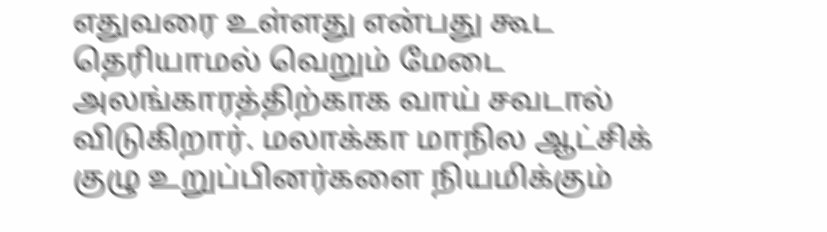எதுவரை உள்ளது என்பது கூட தெரியாமல் வெறும் மேடை அலங்காரத்திற்காக வாய் சவடால் விடுகிறார். மலாக்கா மாநில ஆட்சிக் குழு உறுப்பினர்களை நியமிக்கும்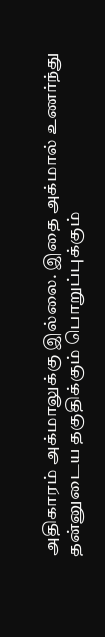அதிகாரம் அக்மாலுக்கு இல்லை. இதை அக்மால் உணர்ந்து தன்னுடைய தகுதிக்கும் பொறுப்புக்கும்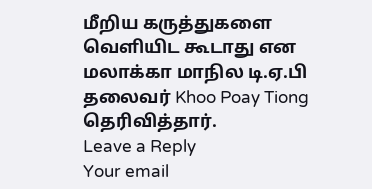மீறிய கருத்துகளை வெளியிட கூடாது என மலாக்கா மாநில டி.ஏ.பி தலைவர் Khoo Poay Tiong தெரிவித்தார்.
Leave a Reply
Your email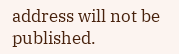address will not be published.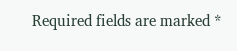Required fields are marked *